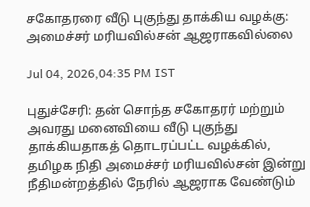சகோதரரை வீடு புகுந்து தாக்கிய வழக்கு: அமைச்சர் மரியவில்சன் ஆஜராகவில்லை

Jul 04, 2026,04:35 PM IST

புதுச்சேரி: தன் சொந்த சகோதரர் மற்றும் அவரது மனைவியை வீடு புகுந்து தாக்கியதாகத் தொடரப்பட்ட வழக்கில், தமிழக நிதி அமைச்சர் மரியவில்சன் இன்று நீதிமன்றத்தில் நேரில் ஆஜராக வேண்டும்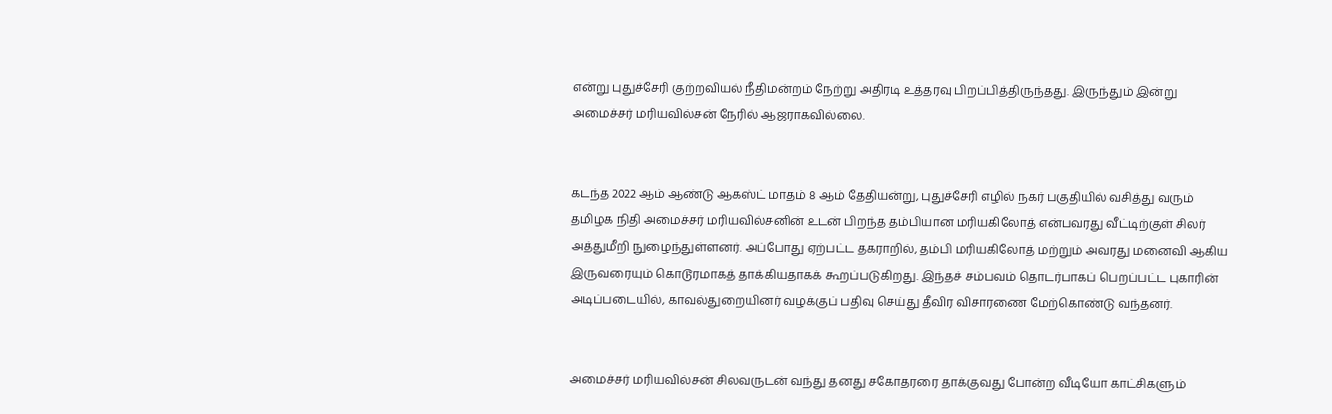என்று புதுச்சேரி குற்றவியல் நீதிமன்றம் நேற்று அதிரடி உத்தரவு பிறப்பித்திருந்தது. இருந்தும் இன்று அமைச்சர் மரியவில்சன் நேரில் ஆஜராகவில்லை.


கடந்த 2022 ஆம் ஆண்டு ஆகஸ்ட் மாதம் 8 ஆம் தேதியன்று, புதுச்சேரி எழில் நகர் பகுதியில் வசித்து வரும் தமிழக நிதி அமைச்சர் மரியவில்சனின் உடன் பிறந்த தம்பியான மரியகிலோத் என்பவரது வீட்டிற்குள் சிலர் அத்துமீறி நுழைந்துள்ளனர். அப்போது ஏற்பட்ட தகராறில், தம்பி மரியகிலோத் மற்றும் அவரது மனைவி ஆகிய இருவரையும் கொடூரமாகத் தாக்கியதாகக் கூறப்படுகிறது. இந்தச் சம்பவம் தொடர்பாகப் பெறப்பட்ட புகாரின் அடிப்படையில், காவல்துறையினர் வழக்குப் பதிவு செய்து தீவிர விசாரணை மேற்கொண்டு வந்தனர்.


அமைச்சர் மரியவில்சன் சிலவருடன் வந்து தனது சகோதரரை தாக்குவது போன்ற வீடியோ காட்சிகளும்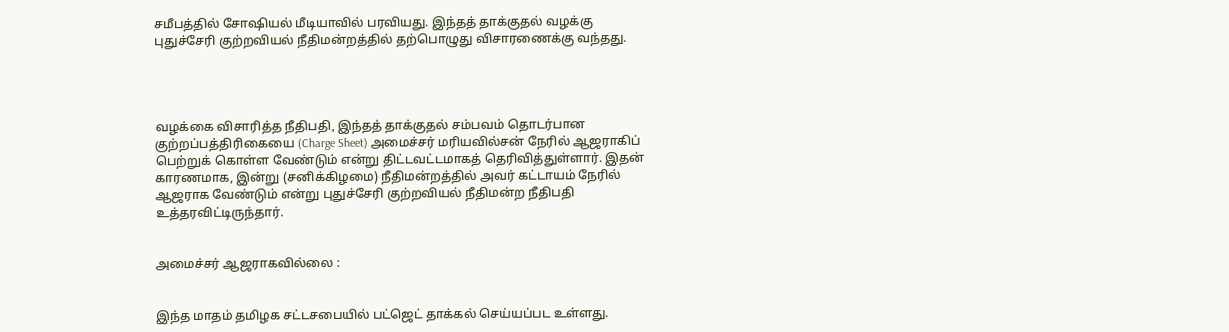சமீபத்தில் சோஷியல் மீடியாவில் பரவியது. இந்தத் தாக்குதல் வழக்கு புதுச்சேரி குற்றவியல் நீதிமன்றத்தில் தற்பொழுது விசாரணைக்கு வந்தது.




வழக்கை விசாரித்த நீதிபதி, இந்தத் தாக்குதல் சம்பவம் தொடர்பான குற்றப்பத்திரிகையை (Charge Sheet) அமைச்சர் மரியவில்சன் நேரில் ஆஜராகிப் பெற்றுக் கொள்ள வேண்டும் என்று திட்டவட்டமாகத் தெரிவித்துள்ளார். இதன் காரணமாக, இன்று (சனிக்கிழமை) நீதிமன்றத்தில் அவர் கட்டாயம் நேரில் ஆஜராக வேண்டும் என்று புதுச்சேரி குற்றவியல் நீதிமன்ற நீதிபதி உத்தரவிட்டிருந்தார்.


அமைச்சர் ஆஜராகவில்லை :


இந்த மாதம் தமிழக சட்டசபையில் பட்ஜெட் தாக்கல் செய்யப்பட உள்ளது.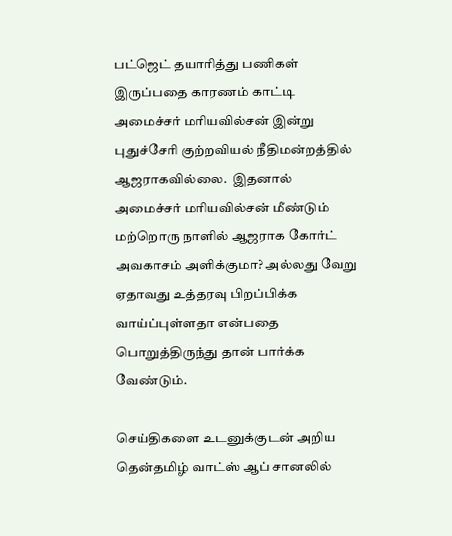பட்ஜெட் தயாரித்து பணிகள் இருப்பதை காரணம் காட்டி அமைச்சர் மரியவில்சன் இன்று புதுச்சேரி குற்றவியல் நீதிமன்றத்தில் ஆஜராகவில்லை.  இதனால் அமைச்சர் மரியவில்சன் மீண்டும் மற்றொரு நாளில் ஆஜராக கோர்ட் அவகாசம் அளிக்குமா? அல்லது வேறு ஏதாவது உத்தரவு பிறப்பிக்க வாய்ப்புள்ளதா என்பதை பொறுத்திருந்து தான் பார்க்க வேண்டும்.

செய்திகளை உடனுக்குடன் அறிய தென்தமிழ் வாட்ஸ் ஆப் சானலில்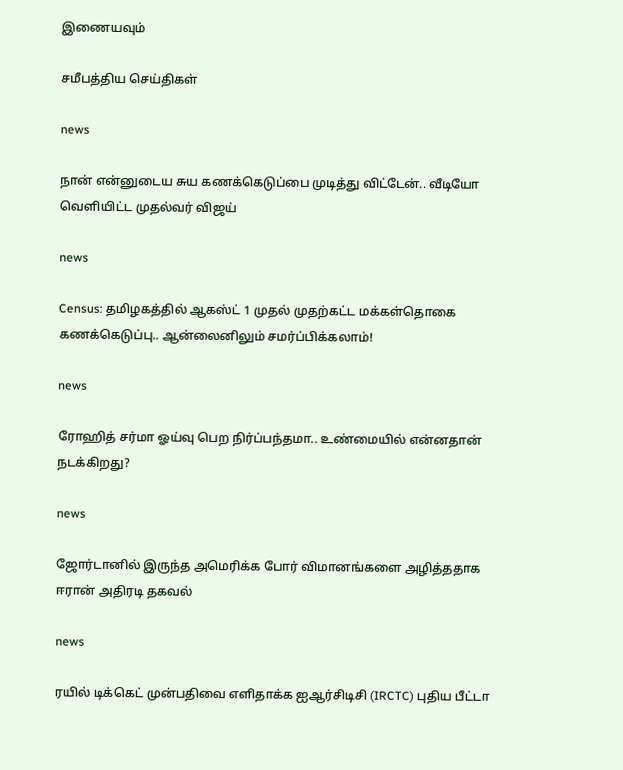இணையவும்

சமீபத்திய செய்திகள்

news

நான் என்னுடைய சுய கணக்கெடுப்பை முடித்து விட்டேன்.. வீடியோ வெளியிட்ட முதல்வர் விஜய்

news

Census: தமிழகத்தில் ஆகஸ்ட் 1 முதல் முதற்கட்ட மக்கள்தொகை கணக்கெடுப்பு.. ஆன்லைனிலும் சமர்ப்பிக்கலாம்!

news

ரோஹித் சர்மா ஓய்வு பெற நிர்ப்பந்தமா.. உண்மையில் என்னதான் நடக்கிறது?

news

ஜோர்டானில் இருந்த அமெரிக்க போர் விமானங்களை அழித்ததாக ஈரான் அதிரடி தகவல்

news

ரயில் டிக்கெட் முன்பதிவை எளிதாக்க ஐஆர்சிடிசி (IRCTC) புதிய பீட்டா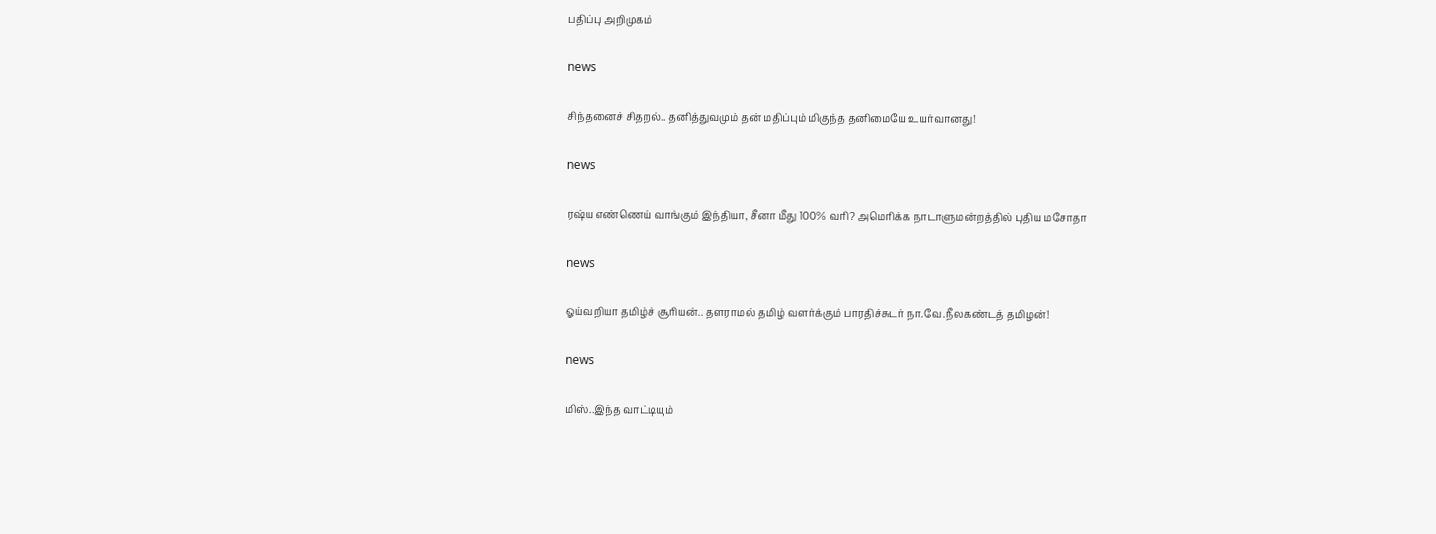பதிப்பு அறிமுகம்

news

சிந்தனைச் சிதறல்.. தனித்துவமும் தன் மதிப்பும் மிகுந்த தனிமையே உயர்வானது!

news

ரஷ்ய எண்ணெய் வாங்கும் இந்தியா, சீனா மீது 100% வரி? அமெரிக்க நாடாளுமன்றத்தில் புதிய மசோதா

news

ஓய்வறியா தமிழ்ச் சூரியன்.. தளராமல் தமிழ் வளர்க்கும் பாரதிச்சுடர் நா.வே.நீலகண்டத் தமிழன்!

news

மிஸ்..இந்த வாட்டியும்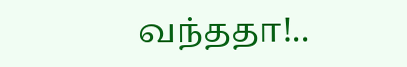வந்ததா!..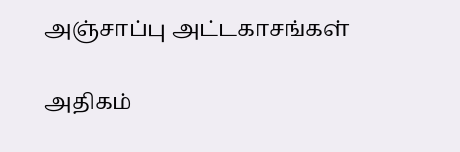அஞ்சாப்பு அட்டகாசங்கள்

அதிகம்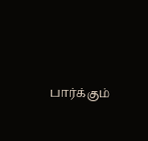பார்க்கும்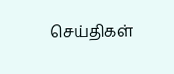செய்திகள்